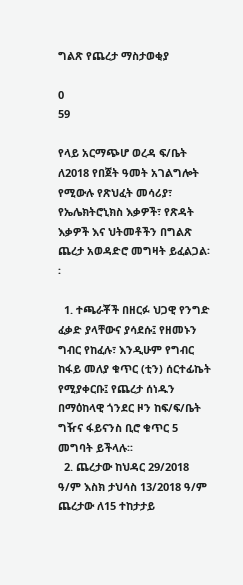ግልጽ የጨረታ ማስታወቂያ

0
59

የላይ አርማጭሆ ወረዳ ፍ/ቤት ለ2018 የበጀት ዓመት አገልግሎት የሚውሉ የጽህፈት መሳሪያ፣ የኤሌክትሮኒክስ እቃዎች፣ የጽዳት እቃዎች እና ህትመቶችን በግልጽ ጨረታ አወዳድሮ መግዛት ይፈልጋል፡፡

  1. ተጫራቾች በዘርፉ ህጋዊ የንግድ ፈቃድ ያላቸውና ያሳደሱ፤ የዘመኑን ግብር የከፈሉ፣ እንዲሁም የግብር ከፋይ መለያ ቁጥር (ቲን) ሰርተፊኬት የሚያቀርቡ፤ የጨረታ ሰነዱን በማዕከላዊ ጎንደር ዞን ከፍ/ፍ/ቤት ግዥና ፋይናንስ ቢሮ ቁጥር 5 መግባት ይችላሉ፡፡
  2. ጨረታው ከህዳር 29/2018 ዓ/ም እስክ ታህሳስ 13/2018 ዓ/ም ጨረታው ለ15 ተከታታይ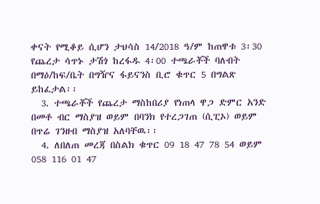ቀናት የሚቆይ ሲሆን ታህሳስ 14/2018 ዓ/ም ከጠዋቱ 3፡30 የጨረታ ሳጥኑ ታሽጎ ከረፋዱ 4፡00 ተጫራቾች ባለብት በማዕ/ከፍ/ቤት በግዥና ፋይናንስ ቢሮ ቁጥር 5 በግልጽ ይከፈታል፡፡
  3. ተጫራቾች የጨረታ ማስከበሪያ የነጠላ ዋጋ ድምር አንድ በመቶ ብር ማስያዝ ወይም በባንክ የተረጋገጠ (ሲፒኦ) ወይም በጥሬ ገንዘብ ማስያዝ አለባቸዉ፡፡
  4. ለበለጠ መረጃ በስልክ ቁጥር 09 18 47 78 54 ወይም 058 116 01 47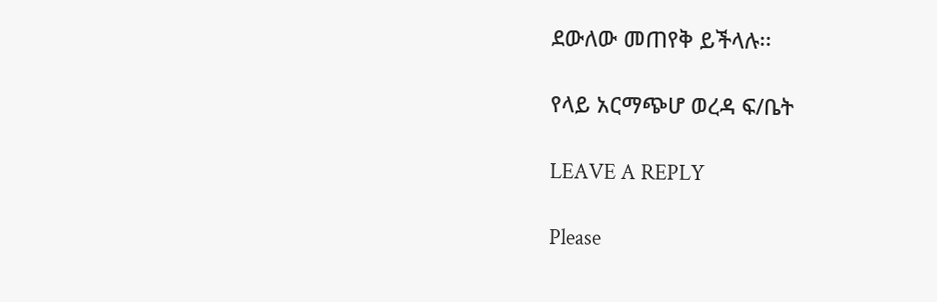ደውለው መጠየቅ ይችላሉ፡፡

የላይ አርማጭሆ ወረዳ ፍ/ቤት

LEAVE A REPLY

Please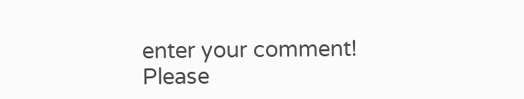enter your comment!
Please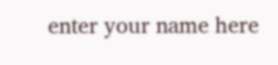enter your name here